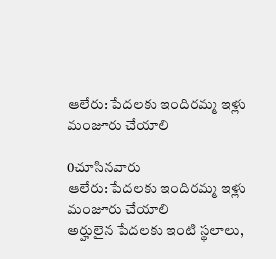ఆలేరు: పేదలకు ఇందిరమ్మ ఇళ్లు మంజూరు చేయాలి

0చూసినవారు
ఆలేరు: పేదలకు ఇందిరమ్మ ఇళ్లు మంజూరు చేయాలి
అర్హులైన పేదలకు ఇంటి స్థలాలు,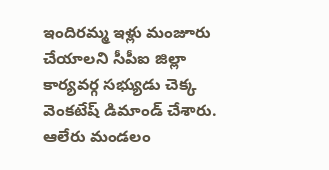ఇందిరమ్మ ఇళ్లు మంజూరు చేయాలని సీపీఐ జిల్లా కార్యవర్గ సభ్యుడు చెక్క వెంకటేష్ డిమాండ్ చేశారు. ఆలేరు మండలం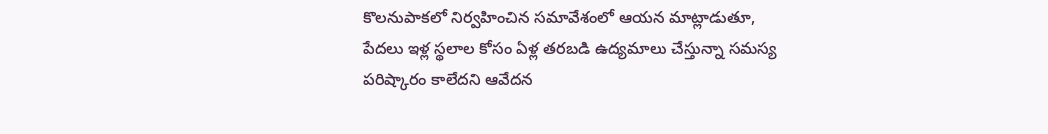కొలనుపాకలో నిర్వహించిన సమావేశంలో ఆయన మాట్లాడుతూ, పేదలు ఇళ్ల స్థలాల కోసం ఏళ్ల తరబడి ఉద్యమాలు చేస్తున్నా సమస్య పరిష్కారం కాలేదని ఆవేదన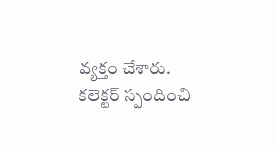వ్యక్తం చేశారు. కలెక్టర్ స్పందించి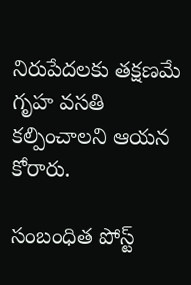నిరుపేదలకు తక్షణమే గృహ వసతి కల్పించాలని ఆయన కోరారు.

సంబంధిత పోస్ట్